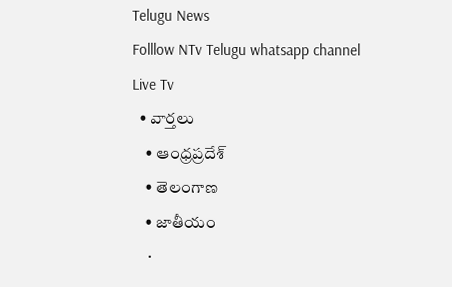Telugu News
Folllow NTv Telugu whatsapp channel Live Tv
  • వార్తలు
    • ఆంధ్రప్రదేశ్
    • తెలంగాణ
    • జాతీయం
    •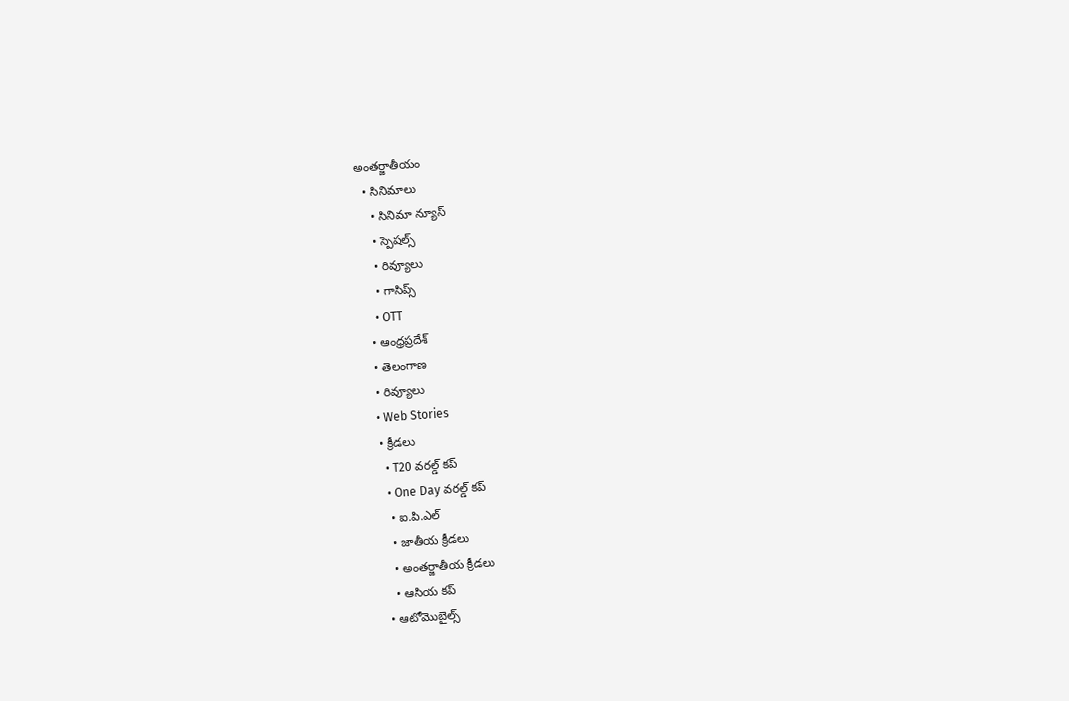అంతర్జాతీయం
  • సినిమాలు
    • సినిమా న్యూస్
    • స్పెషల్స్
    • రివ్యూలు
    • గాసిప్స్
    • OTT
  • ఆంధ్రప్రదేశ్
  • తెలంగాణ
  • రివ్యూలు
  • Web Stories
  • క్రీడలు
    • T20 వరల్డ్ కప్
    • One Day వరల్డ్ కప్
    • ఐ.పి.ఎల్
    • జాతీయ క్రీడలు
    • అంతర్జాతీయ క్రీడలు
    • ఆసియ కప్
  • ఆటోమొబైల్స్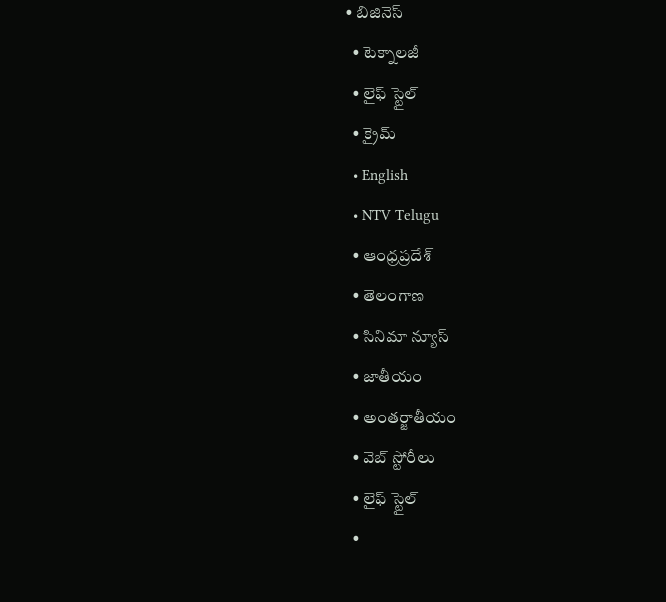• బిజినెస్‌
  • టెక్నాలజీ
  • లైఫ్ స్టైల్
  • క్రైమ్
  • English
  • NTV Telugu
  • ఆంధ్రప్రదేశ్
  • తెలంగాణ
  • సినిమా న్యూస్
  • జాతీయం
  • అంతర్జాతీయం
  • వెబ్ స్టోరీలు
  • లైఫ్ స్టైల్
  •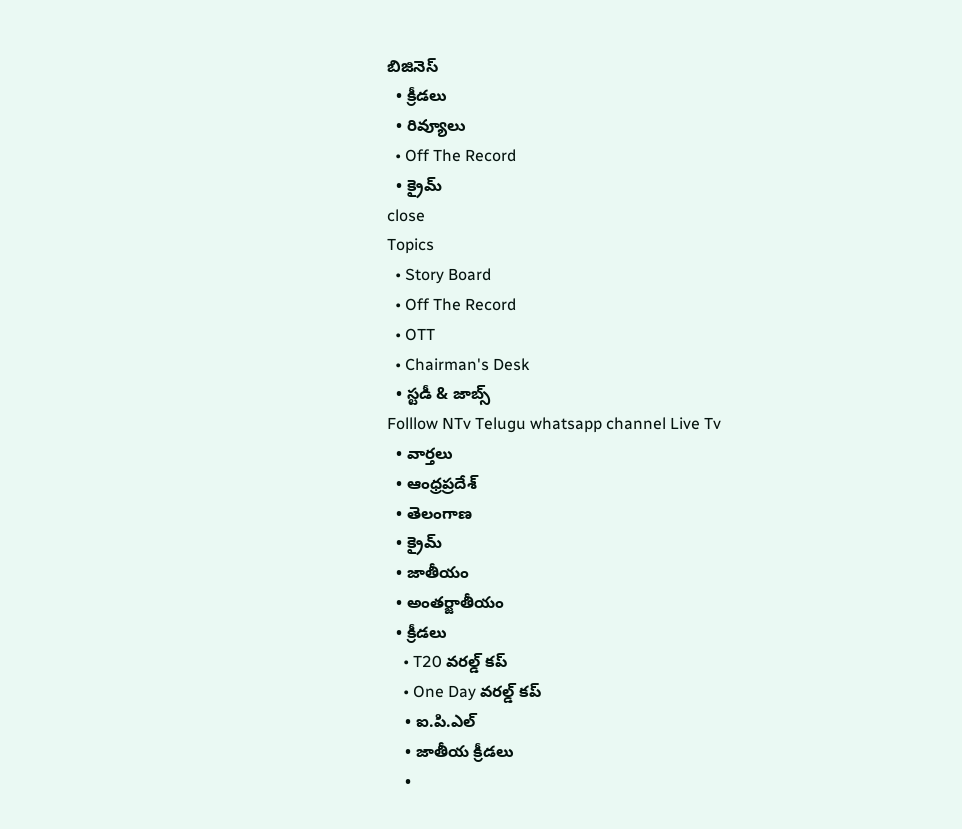బిజినెస్‌
  • క్రీడలు
  • రివ్యూలు
  • Off The Record
  • క్రైమ్
close
Topics
  • Story Board
  • Off The Record
  • OTT
  • Chairman's Desk
  • స్టడీ & జాబ్స్
Folllow NTv Telugu whatsapp channel Live Tv
  • వార్తలు
  • ఆంధ్రప్రదేశ్
  • తెలంగాణ
  • క్రైమ్
  • జాతీయం
  • అంతర్జాతీయం
  • క్రీడలు
    • T20 వరల్డ్ కప్
    • One Day వరల్డ్ కప్
    • ఐ.పి.ఎల్
    • జాతీయ క్రీడలు
    •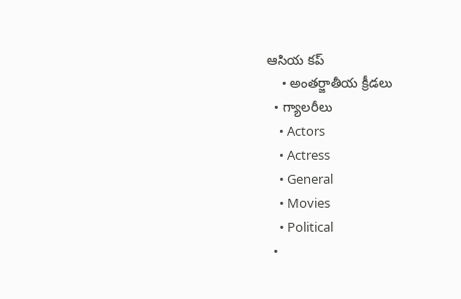ఆసియ కప్
    • అంతర్జాతీయ క్రీడలు
  • గ్యాలరీలు
    • Actors
    • Actress
    • General
    • Movies
    • Political
  •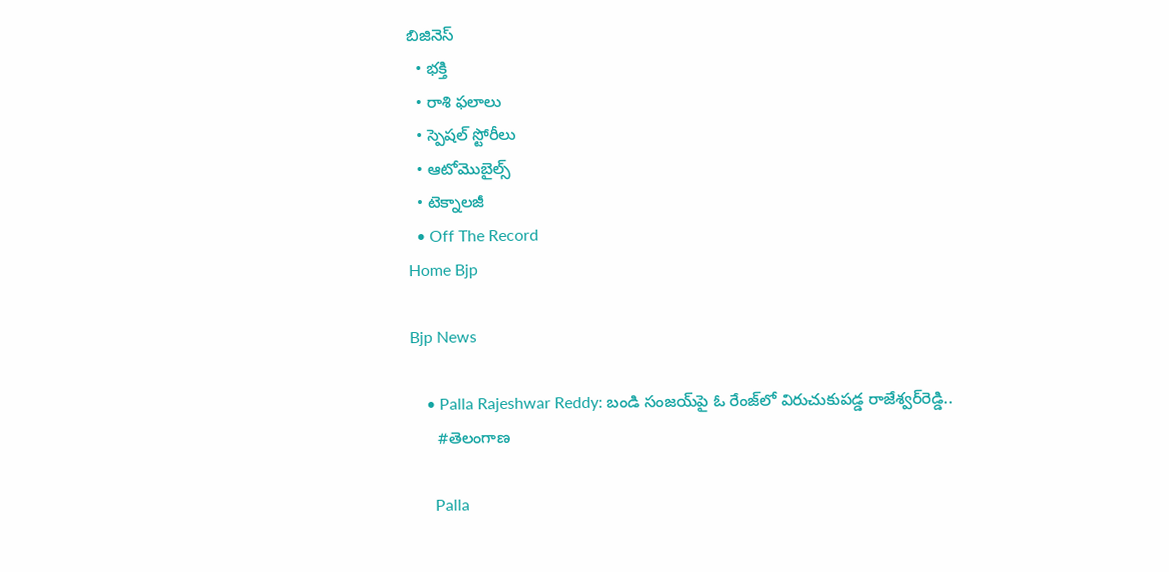బిజినెస్‌
  • భక్తి
  • రాశి ఫలాలు
  • స్పెషల్‌ స్టోరీలు
  • ఆటోమొబైల్స్
  • టెక్నాలజీ
  • Off The Record
Home Bjp

Bjp News

    • Palla Rajeshwar Reddy: బండి సంజయ్‌పై ఓ రేంజ్‌లో విరుచుకుపడ్డ రాజేశ్వర్‌రెడ్డి..
      #తెలంగాణ

      Palla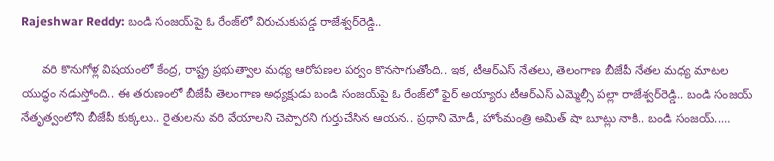Rajeshwar Reddy: బండి సంజయ్‌పై ఓ రేంజ్‌లో విరుచుకుపడ్డ రాజేశ్వర్‌రెడ్డి..

      వరి కొనుగోళ్ల విషయంలో కేంద్ర, రాష్ట్ర ప్రభుత్వాల మధ్య ఆరోపణల పర్వం కొనసాగుతోంది.. ఇక, టీఆర్ఎస్‌ నేతలు, తెలంగాణ బీజేపీ నేతల మధ్య మాటల యుద్ధం నడుస్తోంది.. ఈ తరుణంలో బీజేపీ తెలంగాణ అధ్యక్షుడు బండి సంజయ్‌పై ఓ రేంజ్‌లో ఫైర్‌ అయ్యారు టీఆర్‌ఎస్‌ ఎమ్మెల్సీ పల్లా రాజేశ్వర్‌రెడ్డి.. బండి సంజయ్ నేతృత్వంలోని బీజేపీ కుక్కలు.. రైతులను వరి వేయాలని చెప్పారని గుర్తుచేసిన ఆయన.. ప్రధాని మోడీ, హోంమంత్రి అమిత్ షా బూట్లు నాకి.. బండి సంజయ్‌..…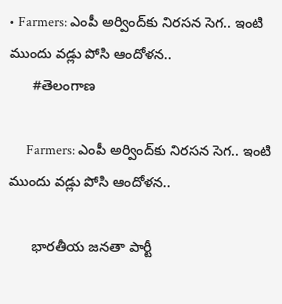• Farmers: ఎంపీ అర్వింద్‌కు నిరసన సెగ.. ఇంటి ముందు వడ్లు పోసి ఆందోళన..
      #తెలంగాణ

      Farmers: ఎంపీ అర్వింద్‌కు నిరసన సెగ.. ఇంటి ముందు వడ్లు పోసి ఆందోళన..

      భారతీయ జనతా పార్టీ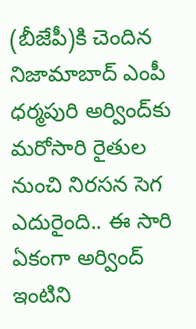(బీజేపీ)కి చెందిన నిజామాబాద్‌ ఎంపీ ధర్మపురి అర్వింద్‌కు మరోసారి రైతుల నుంచి నిరసన సెగ ఎదురైంది.. ఈ సారి ఏకంగా అర్వింద్‌ ఇంటిని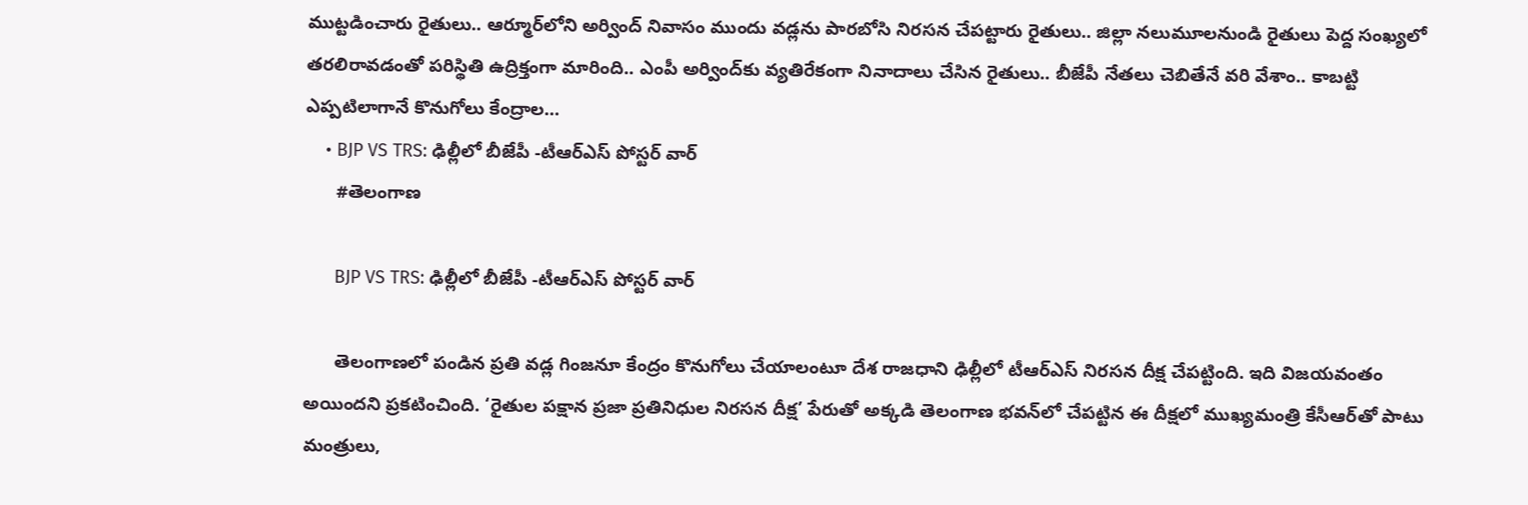ముట్టడించారు రైతులు.. ఆర్మూర్‌లోని అర్వింద్‌ నివాసం ముందు వడ్లను పారబోసి నిరసన చేపట్టారు రైతులు.. జిల్లా నలుమూలనుండి రైతులు పెద్ద సంఖ్యలో తరలిరావడంతో పరిస్థితి ఉద్రిక్తంగా మారింది.. ఎంపీ అర్వింద్‌కు వ్యతిరేకంగా నినాదాలు చేసిన రైతులు.. బీజేపీ నేతలు చెబితేనే వరి వేశాం.. కాబట్టి ఎప్పటిలాగానే కొనుగోలు కేంద్రాల…
    • BJP VS TRS: ఢిల్లీలో బీజేపీ -టీఆర్‌ఎస్‌ పోస్టర్‌ వార్‌
      #తెలంగాణ

      BJP VS TRS: ఢిల్లీలో బీజేపీ -టీఆర్‌ఎస్‌ పోస్టర్‌ వార్‌

      తెలంగాణలో పండిన ప్రతి వడ్ల గింజనూ కేంద్రం కొనుగోలు చేయాలంటూ దేశ రాజధాని ఢిల్లీలో టీఆర్ఎస్ నిరసన దీక్ష చేపట్టింది. ఇది విజయవంతం అయిందని ప్రకటించింది. ‘రైతుల పక్షాన ప్రజా ప్రతినిధుల నిరసన దీక్ష’ పేరుతో అక్కడి తెలంగాణ భవన్‌లో చేపట్టిన ఈ దీక్షలో ముఖ్యమంత్రి కేసీఆర్‌తో పాటు మంత్రులు,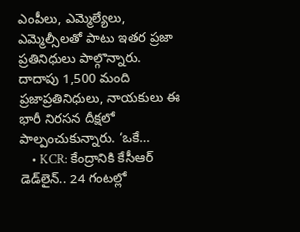ఎంపీలు, ఎమ్మెల్యేలు, ఎమ్మెల్సీలతో పాటు ఇతర ప్రజా ప్రతినిధులు పాల్గొన్నారు. దాదాపు 1,500 మంది ప్రజాప్రతినిధులు, నాయకులు ఈ భారీ నిరసన దీక్షలో పాల్పంచుకున్నారు. ‘ఒకే…
    • KCR: కేంద్రానికి కేసీఆర్‌ డెడ్‌లైన్‌.. 24 గంటల్లో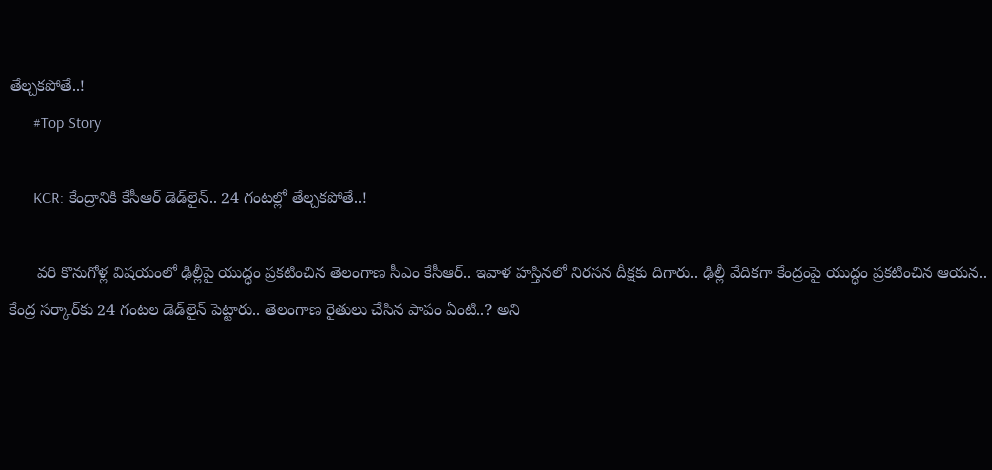తేల్చకపోతే..!
      #Top Story

      KCR: కేంద్రానికి కేసీఆర్‌ డెడ్‌లైన్‌.. 24 గంటల్లో తేల్చకపోతే..!

      వరి కొనుగోళ్ల విషయంలో ఢిల్లీపై యుద్ధం ప్రకటించిన తెలంగాణ సీఎం కేసీఆర్‌.. ఇవాళ హస్తినలో నిరసన దీక్షకు దిగారు.. ఢిల్లీ వేదికగా కేంద్రంపై యుద్ధం ప్రకటించిన ఆయన.. కేంద్ర సర్కార్‌కు 24 గంటల డెడ్‌లైన్‌ పెట్టారు.. తెలంగాణ రైతులు చేసిన పాపం ఏంటి..? అని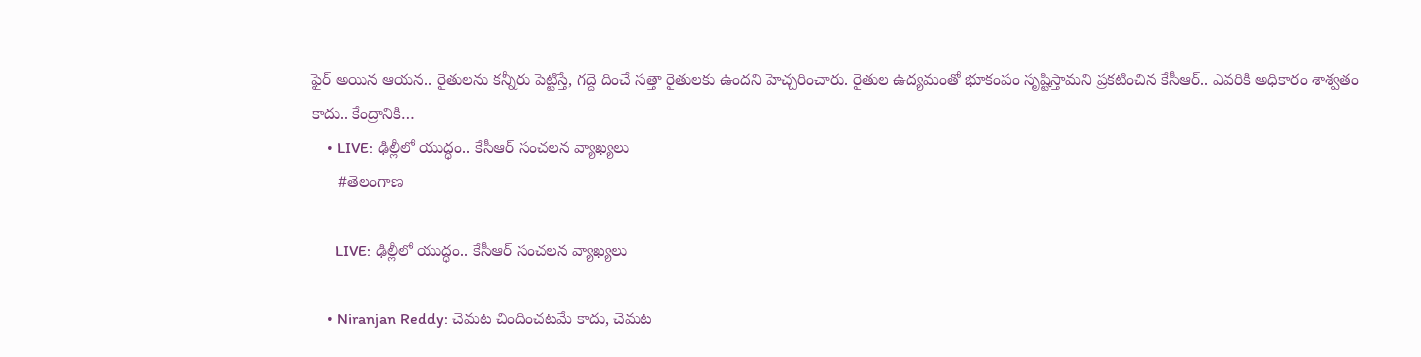ఫైర్‌ అయిన ఆయన.. రైతులను కన్నీరు పెట్టిస్తే, గద్దె దించే సత్తా రైతులకు ఉందని హెచ్చరించారు. రైతుల ఉద్యమంతో భూకంపం సృష్టిస్తామని ప్రకటించిన కేసీఆర్.. ఎవరికి అధికారం శాశ్వతం కాదు.. కేంద్రానికి…
    • LIVE: ఢిల్లీలో యుద్ధం.. కేసీఆర్‌ సంచలన వ్యాఖ్యలు
      #తెలంగాణ

      LIVE: ఢిల్లీలో యుద్ధం.. కేసీఆర్‌ సంచలన వ్యాఖ్యలు

    • Niranjan Reddy: చెమట చిందించటమే కాదు, చెమట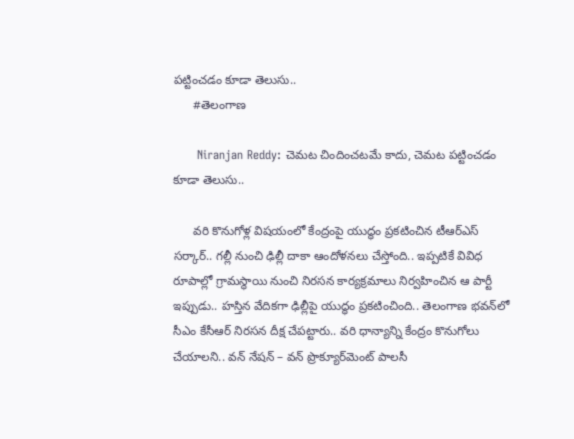పట్టించడం కూడా తెలుసు..
      #తెలంగాణ

      Niranjan Reddy: చెమట చిందించటమే కాదు, చెమట పట్టించడం కూడా తెలుసు..

      వరి కొనుగోళ్ల విషయంలో కేంద్రంపై యుద్ధం ప్రకటించిన టీఆర్‌ఎస్‌ సర్కార్‌.. గల్లీ నుంచి ఢిల్లీ దాకా ఆందోళనలు చేస్తోంది.. ఇప్పటికే వివిధ రూపాల్లో గ్రామస్థాయి నుంచి నిరసన కార్యక్రమాలు నిర్వహించిన ఆ పార్టీ ఇప్పుడు.. హస్తిన వేదికగా ఢిల్లీపై యుద్ధం ప్రకటించింది.. తెలంగాణ భవన్‌లో సీఎం కేసీఆర్‌ నిరసన దీక్ష చేపట్టారు.. వరి ధాన్యాన్ని కేంద్రం కొనుగోలు చేయాలని.. వన్‌ నేషన్‌ – వన్‌ ప్రొక్యూర్‌మెంట్‌ పాలసీ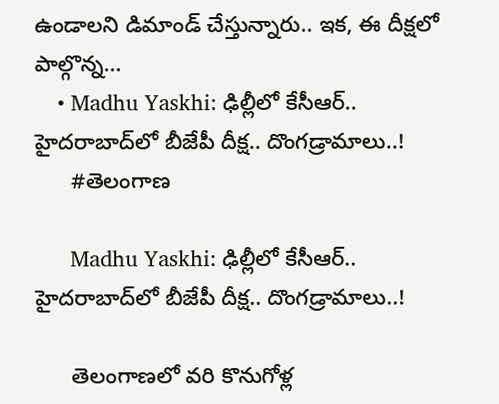ఉండాలని డిమాండ్‌ చేస్తున్నారు.. ఇక, ఈ దీక్షలో పాల్గొన్న…
    • Madhu Yaskhi: ఢిల్లీలో కేసీఆర్‌.. హైదరాబాద్‌లో బీజేపీ దీక్ష.. దొంగడ్రామాలు..!
      #తెలంగాణ

      Madhu Yaskhi: ఢిల్లీలో కేసీఆర్‌.. హైదరాబాద్‌లో బీజేపీ దీక్ష.. దొంగడ్రామాలు..!

      తెలంగాణలో వరి కొనుగోళ్ల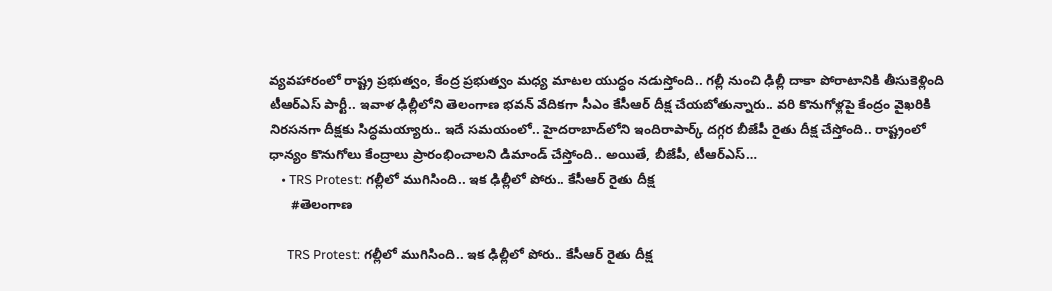వ్యవహారంలో రాష్ట్ర ప్రభుత్వం, కేంద్ర ప్రభుత్వం మధ్య మాటల యుద్ధం నడుస్తోంది.. గల్లీ నుంచి ఢిల్లీ దాకా పోరాటానికి తీసుకెళ్లింది టీఆర్‌ఎస్‌ పార్టీ.. ఇవాళ ఢిల్లీలోని తెలంగాణ భవన్‌ వేదికగా సీఎం కేసీఆర్‌ దీక్ష చేయబోతున్నారు.. వరి కొనుగోళ్లపై కేంద్రం వైఖరికి నిరసనగా దీక్షకు సిద్ధమయ్యారు.. ఇదే సమయంలో.. హైదరాబాద్‌లోని ఇందిరాపార్క్‌ దగ్గర బీజేపీ రైతు దీక్ష చేస్తోంది.. రాష్ట్రంలో ధాన్యం కొనుగోలు కేంద్రాలు ప్రారంభించాలని డిమాండ్‌ చేస్తోంది.. అయితే, బీజేపీ, టీఆర్ఎస్‌…
    • TRS Protest: గల్లీలో ముగిసింది.. ఇక ఢిల్లీలో పోరు.. కేసీఆర్‌ రైతు దీక్ష
      #తెలంగాణ

      TRS Protest: గల్లీలో ముగిసింది.. ఇక ఢిల్లీలో పోరు.. కేసీఆర్‌ రైతు దీక్ష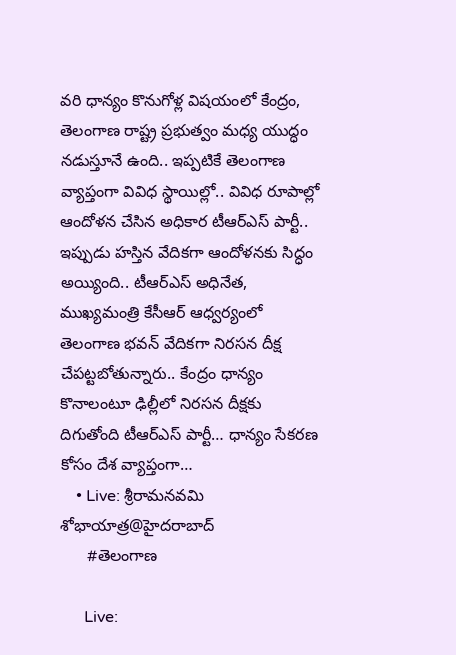వరి ధాన్యం కొనుగోళ్ల విషయంలో కేంద్రం, తెలంగాణ రాష్ట్ర ప్రభుత్వం మధ్య యుద్ధం నడుస్తూనే ఉంది.. ఇప్పటికే తెలంగాణ వ్యాప్తంగా వివిధ స్థాయిల్లో.. వివిధ రూపాల్లో ఆందోళన చేసిన అధికార టీఆర్ఎస్‌ పార్టీ.. ఇప్పుడు హస్తిన వేదికగా ఆందోళనకు సిద్ధం అయ్యింది.. టీఆర్ఎస్‌ అధినేత, ముఖ్యమంత్రి కేసీఆర్‌ ఆధ్వర్యంలో తెలంగాణ భవన్‌ వేదికగా నిరసన దీక్ష చేపట్టబోతున్నారు.. కేంద్రం ధాన్యం కొనాలంటూ ఢిల్లీలో నిరసన దీక్షకు దిగుతోంది టీఆర్ఎస్‌ పార్టీ… ధాన్యం సేకరణ కోసం దేశ వ్యాప్తంగా…
    • Live: శ్రీరామనవమి శోభాయాత్ర@హైదరాబాద్
      #తెలంగాణ

      Live: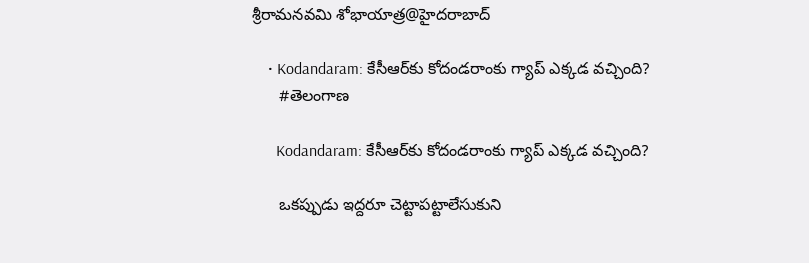శ్రీరామనవమి శోభాయాత్ర@హైదరాబాద్

    • Kodandaram: కేసీఆర్‌కు కోదండరాంకు గ్యాప్ ఎక్కడ వచ్చింది?
      #తెలంగాణ

      Kodandaram: కేసీఆర్‌కు కోదండరాంకు గ్యాప్ ఎక్కడ వచ్చింది?

      ఒకప్పుడు ఇద్దరూ చెట్టాపట్టాలేసుకుని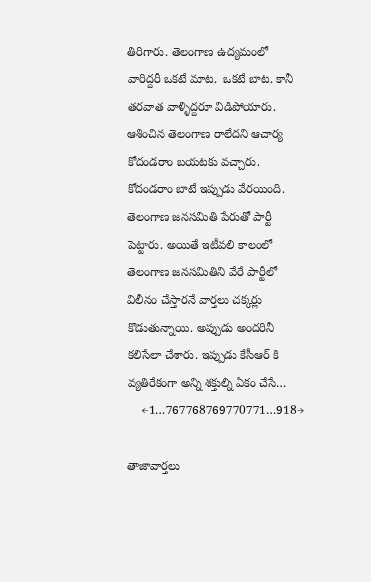తిరిగారు. తెలంగాణ ఉద్యమంలో వారిద్దరీ ఒకటే మాట.  ఒకటే బాట. కానీ తరవాత వాళ్ళిద్దరూ విడిపోయారు. ఆశించిన తెలంగాణ రాలేదని ఆచార్య కోదండరాం బయటకు వచ్చారు. కోదండరాం బాటే ఇప్పుడు వేరయింది. తెలంగాణ జనసమితి పేరుతో పార్టీ పెట్టారు. అయితే ఇటీవలి కాలంలో తెలంగాణ జనసమితిని వేరే పార్టీలో విలీనం చేస్తారనే వార్తలు చక్కర్లు కొడుతున్నాయి. అప్పుడు అందరినీ కలిసేలా చేశారు. ఇప్పుడు కేసీఆర్ కి వ్యతిరేకంగా అన్ని శక్తుల్ని ఏకం చేసే…
    ←1…767768769770771…918→

తాజావార్తలు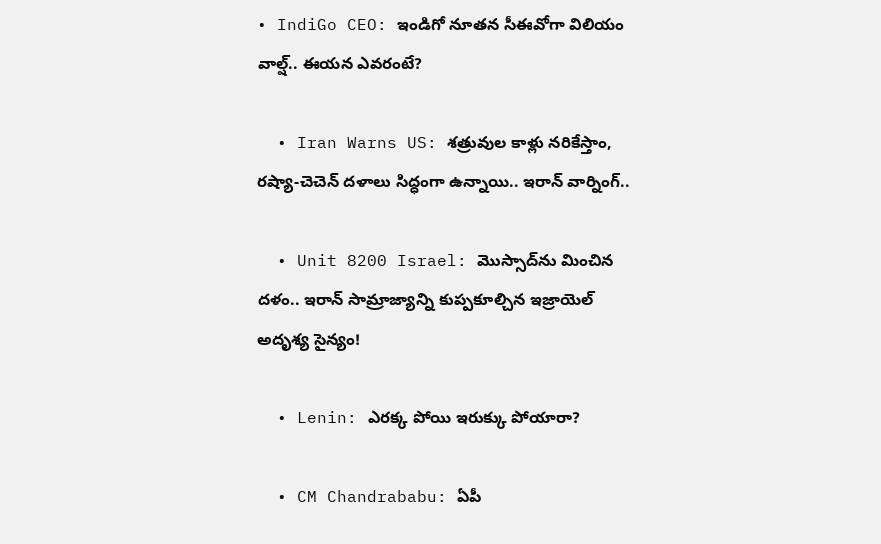• IndiGo CEO: ఇండిగో నూతన సీఈవోగా విలియం వాల్ష్.. ఈయన ఎవరంటే?

  • Iran Warns US: శత్రువుల కాళ్లు నరికేస్తాం, రష్యా-చెచెన్ దళాలు సిద్ధంగా ఉన్నాయి.. ఇరాన్ వార్నింగ్..

  • Unit 8200 Israel: మొస్సాద్‌‌ను మించిన దళం.. ఇరాన్ సామ్రాజ్యాన్ని కుప్పకూల్చిన ఇజ్రాయెల్ అదృశ్య సైన్యం!

  • Lenin: ఎరక్క పోయి ఇరుక్కు పోయారా?

  • CM Chandrababu: ఏపీ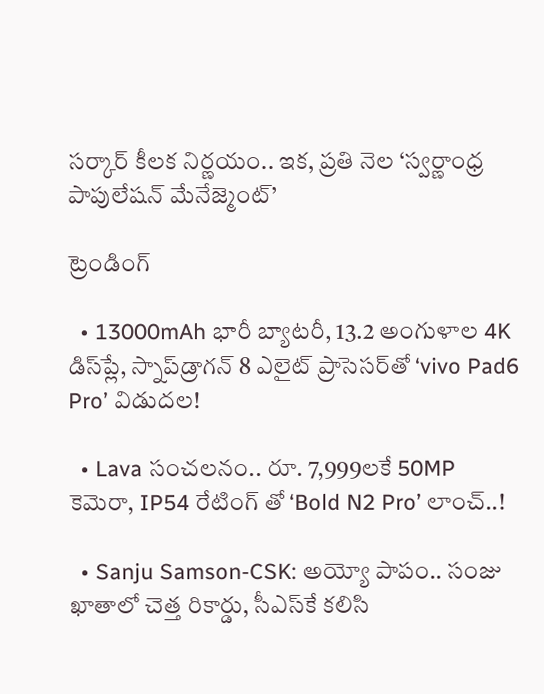సర్కార్‌ కీలక నిర్ణయం.. ఇక, ప్రతి నెల ‘స్వర్ణాంధ్ర పాపులేషన్ మేనేజ్మెంట్’

ట్రెండింగ్‌

  • 13000mAh భారీ బ్యాటరీ, 13.2 అంగుళాల 4K డిస్‌ప్లే, స్నాప్‌డ్రాగన్ 8 ఎలైట్ ప్రాసెసర్‌తో ‘vivo Pad6 Pro’ విడుదల!

  • Lava సంచలనం.. రూ. 7,999లకే 50MP కెమెరా, IP54 రేటింగ్ తో ‘Bold N2 Pro’ లాంచ్..!

  • Sanju Samson-CSK: అయ్యో పాపం.. సంజు ఖాతాలో చెత్త రికార్డు, సీఎస్‌కే కలిసి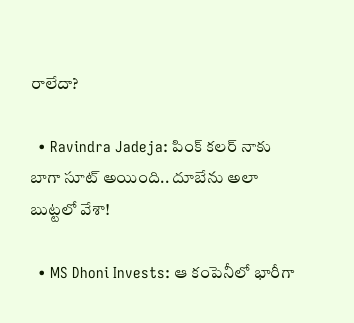రాలేదా?

  • Ravindra Jadeja: పింక్ కలర్ నాకు బాగా సూట్ అయింది.. దూబేను అలా బుట్టలో వేశా!

  • MS Dhoni Invests: ఆ కంపెనీలో భారీగా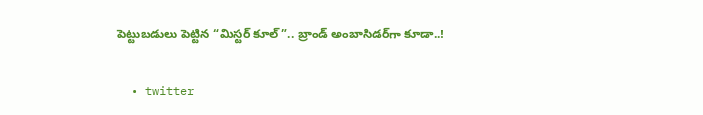పెట్టుబడులు పెట్టిన “మిస్టర్ కూల్”.. బ్రాండ్ అంబాసిడర్‌గా కూడా..!

  • twitter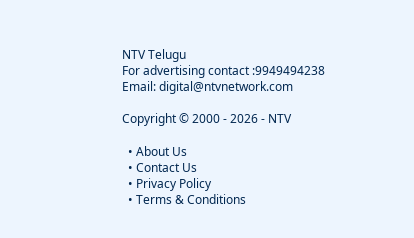NTV Telugu
For advertising contact :9949494238
Email: digital@ntvnetwork.com

Copyright © 2000 - 2026 - NTV

  • About Us
  • Contact Us
  • Privacy Policy
  • Terms & Conditions